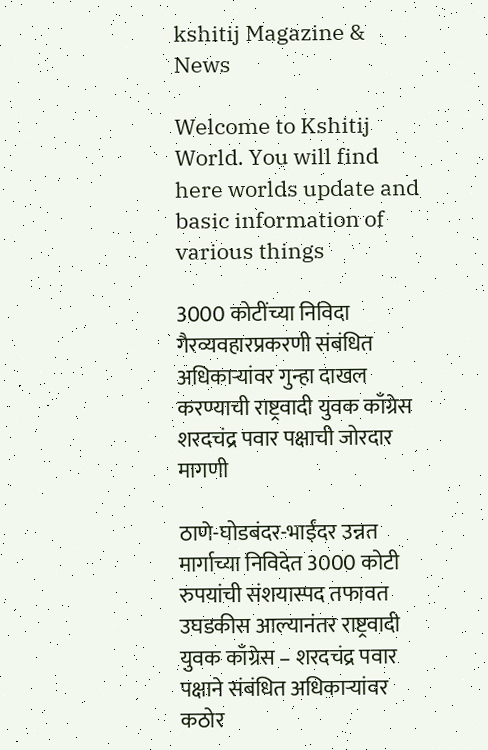kshitij Magazine & News

Welcome to Kshitij World. You will find here worlds update and basic information of various things

3000 कोटींच्या निविदा गैरव्यवहारप्रकरणी संबंधित अधिकाऱ्यांवर गुन्हा दाखल करण्याची राष्ट्रवादी युवक काँग्रेस शरदचंद्र पवार पक्षाची जोरदार मागणी

ठाणे-घोडबंदर-भाईंदर उन्नत मार्गाच्या निविदेत 3000 कोटी रुपयांची संशयास्पद तफावत उघडकीस आल्यानंतर राष्ट्रवादी युवक काँग्रेस – शरदचंद्र पवार पक्षाने संबंधित अधिकाऱ्यांवर कठोर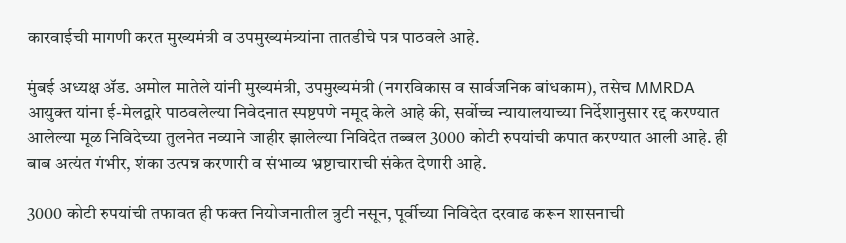कारवाईची मागणी करत मुख्यमंत्री व उपमुख्यमंत्र्यांना तातडीचे पत्र पाठवले आहे.

मुंबई अध्यक्ष ॲड. अमोल मातेले यांनी मुख्यमंत्री, उपमुख्यमंत्री (नगरविकास व सार्वजनिक बांधकाम), तसेच MMRDA आयुक्त यांना ई-मेलद्वारे पाठवलेल्या निवेदनात स्पष्टपणे नमूद केले आहे की, सर्वोच्च न्यायालयाच्या निर्देशानुसार रद्द करण्यात आलेल्या मूळ निविदेच्या तुलनेत नव्याने जाहीर झालेल्या निविदेत तब्बल 3000 कोटी रुपयांची कपात करण्यात आली आहे. ही बाब अत्यंत गंभीर, शंका उत्पन्न करणारी व संभाव्य भ्रष्टाचाराची संकेत देणारी आहे.

3000 कोटी रुपयांची तफावत ही फक्त नियोजनातील त्रुटी नसून, पूर्वीच्या निविदेत दरवाढ करून शासनाची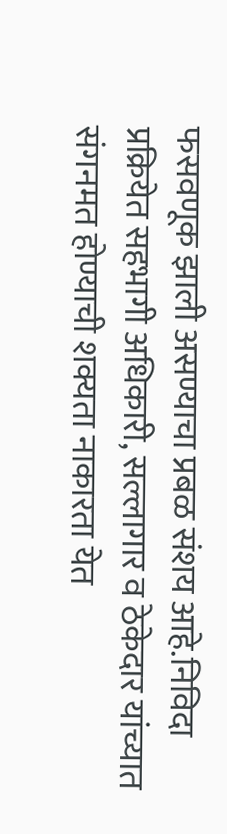फसवणूक झाली असण्याचा प्रबळ संशय आहे.निविदा प्रक्रियेत सहभागी अधिकारी, सल्लागार व ठेकेदार यांच्यात संगनमत होण्याची शक्यता नाकारता येत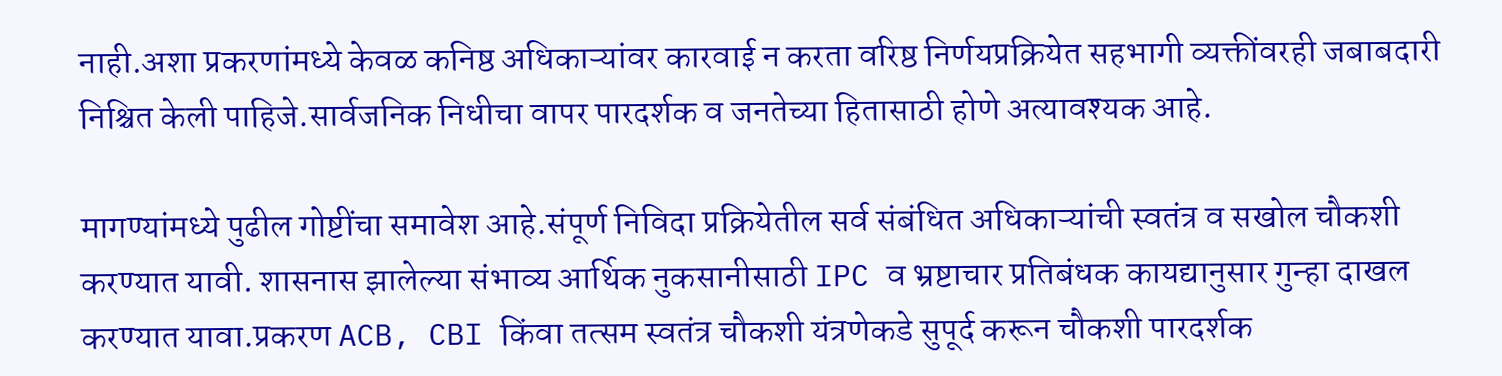नाही.अशा प्रकरणांमध्ये केवळ कनिष्ठ अधिकाऱ्यांवर कारवाई न करता वरिष्ठ निर्णयप्रक्रियेत सहभागी व्यक्तींवरही जबाबदारी निश्चित केली पाहिजे.सार्वजनिक निधीचा वापर पारदर्शक व जनतेच्या हितासाठी होणे अत्यावश्यक आहे.

मागण्यांमध्ये पुढील गोष्टींचा समावेश आहे.संपूर्ण निविदा प्रक्रियेतील सर्व संबंधित अधिकाऱ्यांची स्वतंत्र व सखोल चौकशी करण्यात यावी. शासनास झालेल्या संभाव्य आर्थिक नुकसानीसाठी IPC व भ्रष्टाचार प्रतिबंधक कायद्यानुसार गुन्हा दाखल करण्यात यावा.प्रकरण ACB, CBI किंवा तत्सम स्वतंत्र चौकशी यंत्रणेकडे सुपूर्द करून चौकशी पारदर्शक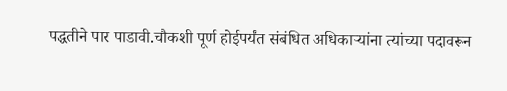पद्धतीने पार पाडावी.चौकशी पूर्ण होईपर्यंत संबंधित अधिकाऱ्यांना त्यांच्या पदावरून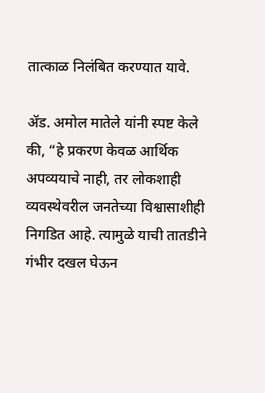तात्काळ निलंबित करण्यात यावे.

ॲड. अमोल मातेले यांनी स्पष्ट केले की, “हे प्रकरण केवळ आर्थिक अपव्ययाचे नाही, तर लोकशाही व्यवस्थेवरील जनतेच्या विश्वासाशीही निगडित आहे. त्यामुळे याची तातडीने गंभीर दखल घेऊन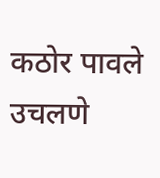कठोर पावले उचलणे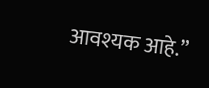आवश्यक आहे.”